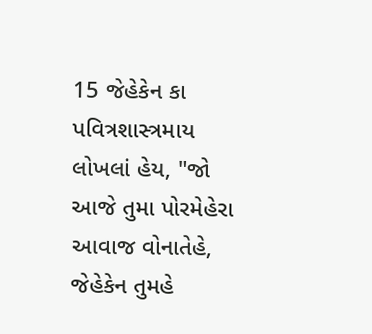15 જેહેકેન કા પવિત્રશાસ્ત્રમાય લોખલાં હેય, "જો આજે તુમા પોરમેહેરા આવાજ વોનાતેહે, જેહેકેન તુમહે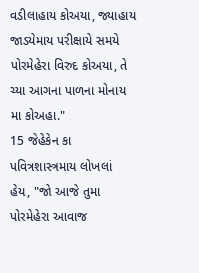વડીલાહાય કોઅયા, જ્યાહાય જાડયેમાય પરીક્ષાયે સમયે પોરમેહેરા વિરુદ કોઅયા, તે ચ્યા આગના પાળના મોનાય મા કોઅહા."
15 જેહેકેન કા પવિત્રશાસ્ત્રમાય લોખલાં હેય, "જો આજે તુમા પોરમેહેરા આવાજ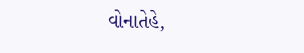વોનાતેહે,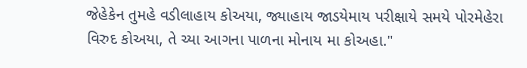જેહેકેન તુમહે વડીલાહાય કોઅયા, જ્યાહાય જાડયેમાય પરીક્ષાયે સમયે પોરમેહેરા વિરુદ કોઅયા, તે ચ્યા આગના પાળના મોનાય મા કોઅહા."